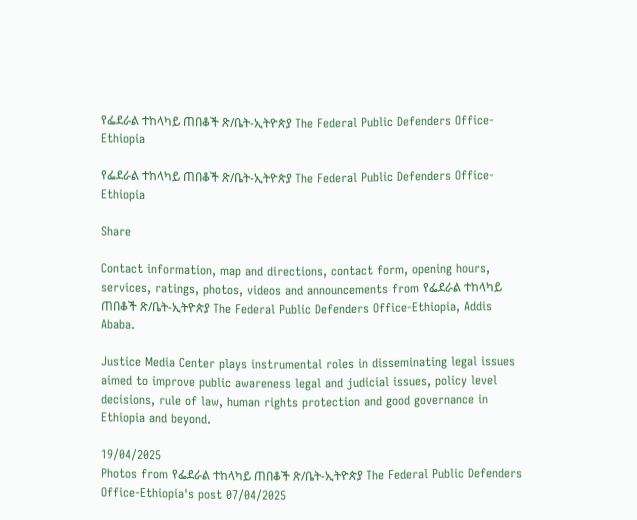የፌደራል ተከላካይ ጠበቆች ጽ/ቤት-ኢትዮጵያ The Federal Public Defenders Office-Ethiopia

የፌደራል ተከላካይ ጠበቆች ጽ/ቤት-ኢትዮጵያ The Federal Public Defenders Office-Ethiopia

Share

Contact information, map and directions, contact form, opening hours, services, ratings, photos, videos and announcements from የፌደራል ተከላካይ ጠበቆች ጽ/ቤት-ኢትዮጵያ The Federal Public Defenders Office-Ethiopia, Addis Ababa.

Justice Media Center plays instrumental roles in disseminating legal issues aimed to improve public awareness legal and judicial issues, policy level decisions, rule of law, human rights protection and good governance in Ethiopia and beyond.

19/04/2025
Photos from የፌደራል ተከላካይ ጠበቆች ጽ/ቤት-ኢትዮጵያ The Federal Public Defenders Office-Ethiopia's post 07/04/2025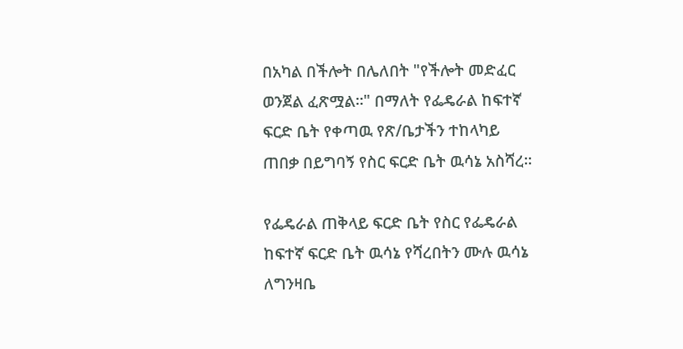በአካል በችሎት በሌለበት "የችሎት መድፈር ወንጀል ፈጽሟል።" በማለት የፌዴራል ከፍተኛ ፍርድ ቤት የቀጣዉ የጽ/ቤታችን ተከላካይ ጠበቃ በይግባኝ የስር ፍርድ ቤት ዉሳኔ አስሻረ።

የፌዴራል ጠቅላይ ፍርድ ቤት የስር የፌዴራል ከፍተኛ ፍርድ ቤት ዉሳኔ የሻረበትን ሙሉ ዉሳኔ ለግንዛቤ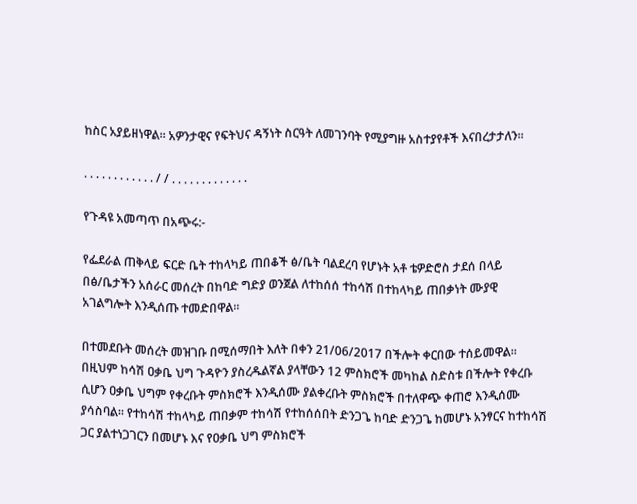ከስር አያይዘነዋል። አዎንታዊና የፍትህና ዳኝነት ስርዓት ለመገንባት የሚያግዙ አስተያየቶች እናበረታታለን።

. . . . . . . . . . . . / / . . . . . . . . . . . . .

የጉዳዩ አመጣጥ በአጭሩ:-

የፌደራል ጠቅላይ ፍርድ ቤት ተከላካይ ጠበቆች ፅ/ቤት ባልደረባ የሆኑት አቶ ቴዎድሮስ ታደሰ በላይ በፅ/ቤታችን አሰራር መሰረት በከባድ ግድያ ወንጀል ለተከሰሰ ተከሳሽ በተከላካይ ጠበቃነት ሙያዊ አገልግሎት እንዲሰጡ ተመድበዋል።

በተመደቡት መሰረት መዝገቡ በሚሰማበት እለት በቀን 21/06/2017 በችሎት ቀርበው ተሰይመዋል። በዚህም ከሳሽ ዐቃቤ ህግ ጉዳዮን ያስረዱልኛል ያላቸውን 12 ምስክሮች መካከል ስድስቱ በችሎት የቀረቡ ሲሆን ዐቃቤ ህግም የቀረቡት ምስክሮች እንዲሰሙ ያልቀረቡት ምስክሮች በተለዋጭ ቀጠሮ እንዲሰሙ ያሳስባል። የተከሳሽ ተከላካይ ጠበቃም ተከሳሽ የተከሰሰበት ድንጋጌ ከባድ ድንጋጌ ከመሆኑ አንፃርና ከተከሳሽ ጋር ያልተነጋገርን በመሆኑ እና የዐቃቤ ህግ ምስክሮች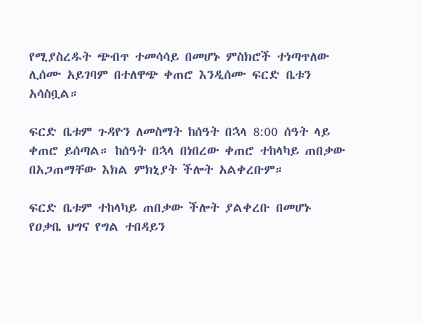የሚያስረዱት ጭብጥ ተመሳሳይ በመሆኑ ምስክሮች ተነጣጥለው ሊሰሙ አይገባም በተለዋጭ ቀጠሮ እንዲሰሙ ፍርድ ቤቱን አሳስቧል።

ፍርድ ቤቱም ጉዳዮን ለመስማት ከሰዓት በኋላ 8:00 ሰዓት ላይ ቀጠሮ ይሰጣል። ከሰዓት በኋላ በነበረው ቀጠሮ ተከላካይ ጠበቃው በአጋጠማቸው እክል ምክኒያት ችሎት አልቀረቡም።

ፍርድ ቤቱም ተከላካይ ጠበቃው ችሎት ያልቀረቡ በመሆኑ የዐቃቤ ህግና የግል ተበዳይን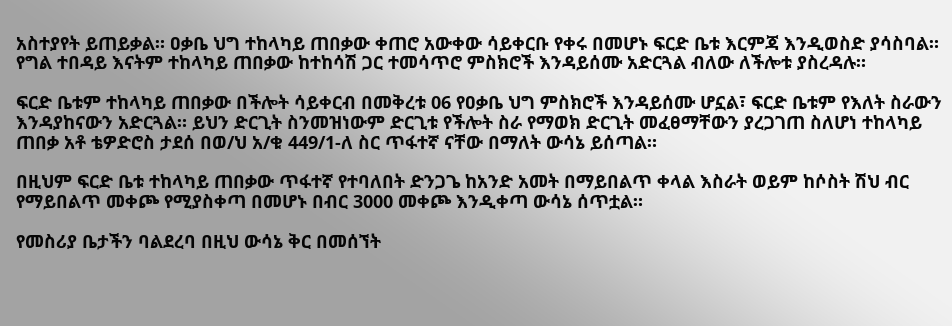አስተያየት ይጠይቃል። ዐቃቤ ህግ ተከላካይ ጠበቃው ቀጠሮ አውቀው ሳይቀርቡ የቀሩ በመሆኑ ፍርድ ቤቱ እርምጃ እንዲወስድ ያሳስባል። የግል ተበዳይ እናትም ተከላካይ ጠበቃው ከተከሳሽ ጋር ተመሳጥሮ ምስክሮች እንዳይሰሙ አድርጓል ብለው ለችሎቱ ያስረዳሉ።

ፍርድ ቤቱም ተከላካይ ጠበቃው በችሎት ሳይቀርብ በመቅረቱ 06 የዐቃቤ ህግ ምስክሮች እንዳይሰሙ ሆኗል፣ ፍርድ ቤቱም የእለት ስራውን እንዳያከናውን አድርጓል። ይህን ድርጊት ስንመዝነውም ድርጊቱ የችሎት ስራ የማወክ ድርጊት መፈፀማቸውን ያረጋገጠ ስለሆነ ተከላካይ ጠበቃ አቶ ቴዎድሮስ ታደሰ በወ/ህ አ/ቁ 449/1-ለ ስር ጥፋተኛ ናቸው በማለት ውሳኔ ይሰጣል።

በዚህም ፍርድ ቤቱ ተከላካይ ጠበቃው ጥፋተኛ የተባለበት ድንጋጌ ከአንድ አመት በማይበልጥ ቀላል እስራት ወይም ከሶስት ሽህ ብር የማይበልጥ መቀጮ የሚያስቀጣ በመሆኑ በብር 3000 መቀጮ እንዲቀጣ ውሳኔ ሰጥቷል።

የመስሪያ ቤታችን ባልደረባ በዚህ ውሳኔ ቅር በመሰኘት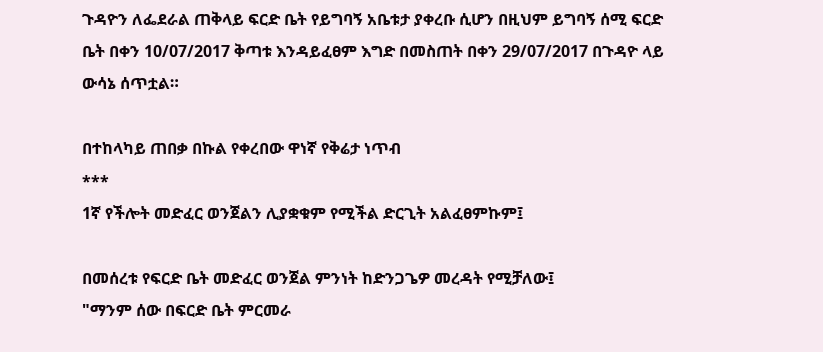ጉዳዮን ለፌደራል ጠቅላይ ፍርድ ቤት የይግባኝ አቤቱታ ያቀረቡ ሲሆን በዚህም ይግባኝ ሰሚ ፍርድ ቤት በቀን 10/07/2017 ቅጣቱ እንዳይፈፀም እግድ በመስጠት በቀን 29/07/2017 በጉዳዮ ላይ ውሳኔ ሰጥቷል።

በተከላካይ ጠበቃ በኩል የቀረበው ዋነኛ የቅሬታ ነጥብ
***
1ኛ የችሎት መድፈር ወንጀልን ሊያቋቁም የሚችል ድርጊት አልፈፀምኩም፤

በመሰረቱ የፍርድ ቤት መድፈር ወንጀል ምንነት ከድንጋጌዎ መረዳት የሚቻለው፤
"ማንም ሰው በፍርድ ቤት ምርመራ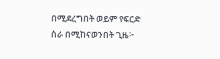በሚደረግበት ወይም የፍርድ ስራ በሚከናወንበት ጊዜ፦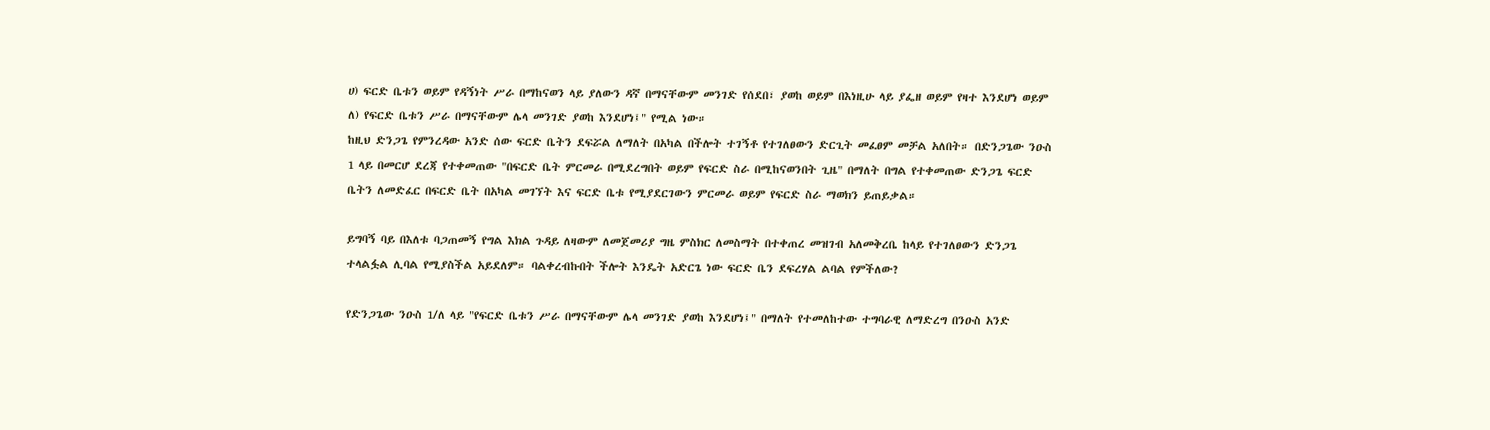ሀ) ፍርድ ቤቱን ወይም የዳኝነት ሥራ በማከናወን ላይ ያለውን ዳኛ በማናቸውም መንገድ የሰደበ፣ ያወከ ወይም በእነዚሁ ላይ ያፌዘ ወይም የዛተ እንደሆነ ወይም
ለ) የፍርድ ቤቱን ሥራ በማናቸውም ሌላ መንገድ ያወከ እንደሆነ፤" የሚል ነው።
ከዚህ ድንጋጌ የምንረዳው አንድ ሰው ፍርድ ቤትን ደፍሯል ለማለት በአካል በችሎት ተገኝቶ የተገለፀውን ድርጊት መፈፀም መቻል አለበት። በድንጋጌው ንዑስ 1 ላይ በመርሆ ደረጃ የተቀመጠው "በፍርድ ቤት ምርመራ በሚደረግበት ወይም የፍርድ ስራ በሚከናወንበት ጊዜ" በማለት በግል የተቀመጠው ድንጋጌ ፍርድ ቤትን ለመድፈር በፍርድ ቤት በአካል መገኘት እና ፍርድ ቤቱ የሚያደርገውን ምርመራ ወይም የፍርድ ስራ ማወክን ይጠይቃል።

ይግባኝ ባይ በእለቱ ባጋጠመኝ የግል እክል ጉዳይ ለዛውም ለመጀመሪያ ግዜ ምስክር ለመስማት በተቀጠረ መዝገብ አለመቅረቤ ከላይ የተገለፀውን ድንጋጌ ተላልፏል ሊባል የሚያስችል አይደለም። ባልቀረብኩበት ችሎት እንዴት አድርጌ ነው ፍርድ ቤን ደፍረሃል ልባል የምችለው?

የድንጋጌው ንዑስ 1/ለ ላይ "የፍርድ ቤቱን ሥራ በማናቸውም ሌላ መንገድ ያወከ እንደሆነ፤" በማለት የተመለከተው ተግባራዊ ለማድረግ በንዑስ አንድ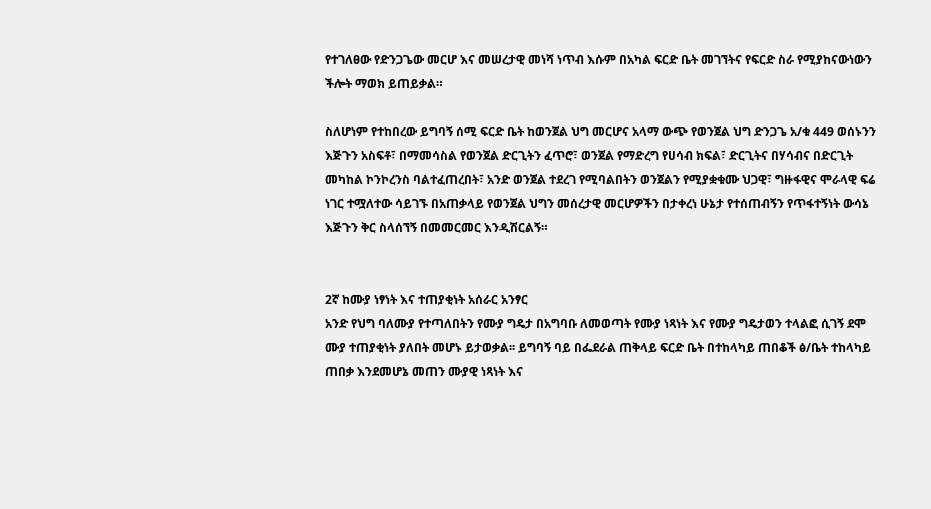የተገለፀው የድንጋጌው መርሆ እና መሠረታዊ መነሻ ነጥብ እሱም በአካል ፍርድ ቤት መገኘትና የፍርድ ስራ የሚያከናውነውን ችሎት ማወክ ይጠይቃል።

ስለሆነም የተከበረው ይግባኝ ሰሚ ፍርድ ቤት ከወንጀል ህግ መርሆና አላማ ውጭ የወንጀል ህግ ድንጋጌ አ/ቁ 449 ወሰኑንን እጅጉን አስፍቶ፣ በማመሳስል የወንጀል ድርጊትን ፈጥሮ፣ ወንጀል የማድረግ የሀሳብ ክፍል፣ ድርጊትና በሃሳብና በድርጊት መካከል ኮንኮረንስ ባልተፈጠረበት፣ አንድ ወንጀል ተደረገ የሚባልበትን ወንጀልን የሚያቋቁሙ ህጋዊ፣ ግዙፋዊና ሞራላዊ ፍሬ ነገር ተሟለተው ሳይገኙ በአጠቃላይ የወንጀል ህግን መሰረታዊ መርሆዎችን በታቀረነ ሁኔታ የተሰጠብኝን የጥፋተኝነት ውሳኔ እጅጉን ቅር ስላሰኘኝ በመመርመር እንዲሽርልኝ።


2ኛ ከሙያ ነፃነት እና ተጠያቂነት አሰራር አንፃር
አንድ የህግ ባለሙያ የተጣለበትን የሙያ ግዴታ በአግባቡ ለመወጣት የሙያ ነጻነት እና የሙያ ግዴታወን ተላልፎ ሲገኝ ደሞ ሙያ ተጠያቂነት ያለበት መሆኑ ይታወቃል፡፡ ይግባኝ ባይ በፌደራል ጠቅላይ ፍርድ ቤት በተከላካይ ጠበቆች ፅ/ቤት ተከላካይ ጠበቃ እንደመሆኔ መጠን ሙያዊ ነጻነት እና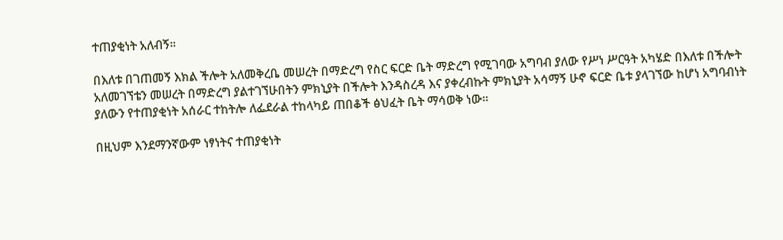ተጠያቂነት አለብኝ፡፡

በእለቱ በገጠመኝ እክል ችሎት አለመቅረቤ መሠረት በማድረግ የስር ፍርድ ቤት ማድረግ የሚገባው አግባብ ያለው የሥነ ሥርዓት አካሄድ በእለቱ በችሎት አለመገኘቴን መሠረት በማድረግ ያልተገኘሁበትን ምክኒያት በችሎት እንዳስረዳ እና ያቀረብኩት ምክኒያት አሳማኝ ሁኖ ፍርድ ቤቱ ያላገኘው ከሆነ አግባብነት ያለውን የተጠያቂነት አሰራር ተከትሎ ለፌደራል ተከላካይ ጠበቆች ፅህፈት ቤት ማሳወቅ ነው።

በዚህም እንደማንኛውም ነፃነትና ተጠያቂነት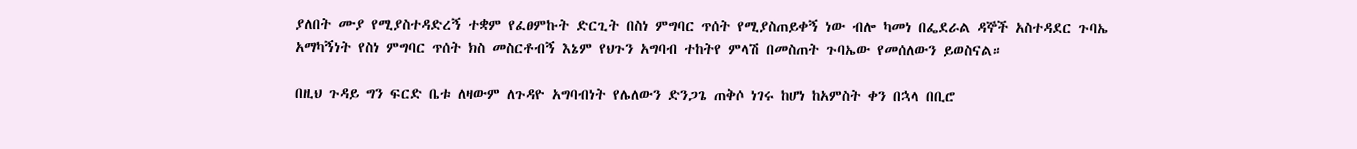ያለበት ሙያ የሚያስተዳድረኝ ተቋም የፈፀምኩት ድርጊት በስነ ምግባር ጥሰት የሚያስጠይቀኝ ነው ብሎ ካመነ በፌደራል ዳኞች አስተዳደር ጉባኤ አማካኝነት የስነ ምግባር ጥሰት ክስ መስርቶብኝ እኔም የህጉን አግባብ ተከትየ ምላሽ በመስጠት ጉባኤው የመሰለውን ይወስናል።

በዚህ ጉዳይ ግን ፍርድ ቤቱ ለዛውም ለጉዳዮ አግባብነት የሌለውን ድንጋጌ ጠቅሶ ነገሩ ከሆነ ከአምስት ቀን በኋላ በቢሮ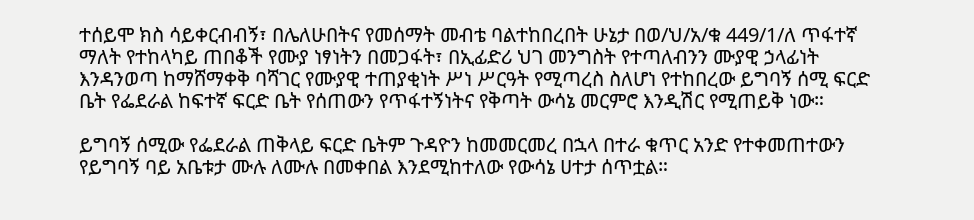ተሰይሞ ክስ ሳይቀርብብኝ፣ በሌለሁበትና የመሰማት መብቴ ባልተከበረበት ሁኔታ በወ/ህ/አ/ቁ 449/1/ለ ጥፋተኛ ማለት የተከላካይ ጠበቆች የሙያ ነፃነትን በመጋፋት፣ በኢፊድሪ ህገ መንግስት የተጣለብንን ሙያዊ ኃላፊነት እንዳንወጣ ከማሸማቀቅ ባሻገር የሙያዊ ተጠያቂነት ሥነ ሥርዓት የሚጣረስ ስለሆነ የተከበረው ይግባኝ ሰሚ ፍርድ ቤት የፌደራል ከፍተኛ ፍርድ ቤት የሰጠውን የጥፋተኝነትና የቅጣት ውሳኔ መርምሮ እንዲሽር የሚጠይቅ ነው።

ይግባኝ ሰሚው የፌደራል ጠቅላይ ፍርድ ቤትም ጉዳዮን ከመመርመረ በኋላ በተራ ቁጥር አንድ የተቀመጠተውን የይግባኝ ባይ አቤቱታ ሙሉ ለሙሉ በመቀበል እንደሚከተለው የውሳኔ ሀተታ ሰጥቷል።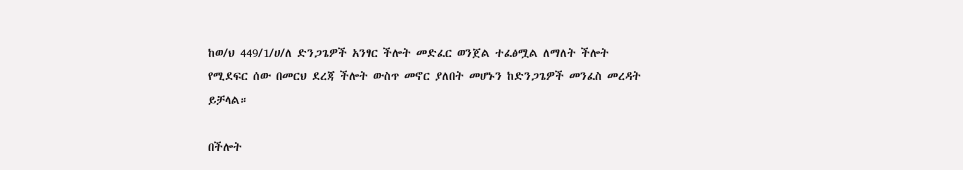ከወ/ህ 449/1/ሀ/ለ ድንጋጌዎች አንፃር ችሎት መድፈር ወንጀል ተፈፅሟል ለማለት ችሎት የሚደፍር ሰው በመርህ ደረጃ ችሎት ውስጥ መኖር ያለበት መሆኑን ከድንጋጌዎች መንፈስ መረዳት ይቻላል።

በችሎት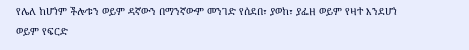የሌለ ከሆነም ችሎቱን ወይም ዳኛውን በማንኛውም መንገድ የሰደበ፣ ያወከ፣ ያፌዘ ወይም የዛተ እንደሆነ ወይም የፍርድ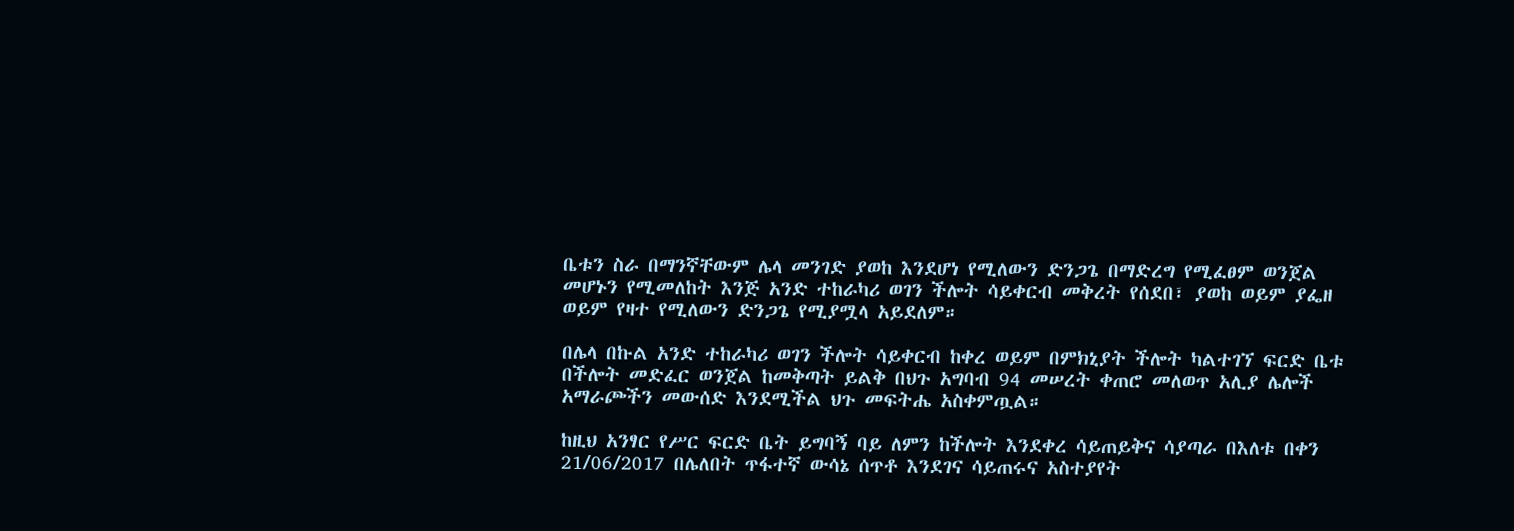ቤቱን ስራ በማንኛቸውም ሌላ መንገድ ያወከ እንደሆነ የሚለውን ድንጋጌ በማድረግ የሚፈፀም ወንጀል መሆኑን የሚመለከት እንጅ አንድ ተከራካሪ ወገን ችሎት ሳይቀርብ መቅረት የሰደበ፣ ያወከ ወይም ያፌዘ ወይም የዛተ የሚለውን ድንጋጌ የሚያሟላ አይደለም።

በሌላ በኩል አንድ ተከራካሪ ወገን ችሎት ሳይቀርብ ከቀረ ወይም በምክኒያት ችሎት ካልተገኘ ፍርድ ቤቱ በችሎት መድፈር ወንጀል ከመቅጣት ይልቅ በህጉ አግባብ 94 መሠረት ቀጠሮ መለወጥ አሊያ ሌሎች አማራጮችን መውሰድ እንደሚችል ህጉ መፍትሔ አስቀምጧል።

ከዚህ አንፃር የሥር ፍርድ ቤት ይግባኝ ባይ ለምን ከችሎት እንደቀረ ሳይጠይቅና ሳያጣራ በእለቱ በቀን 21/06/2017 በሌለበት ጥፋተኛ ውሳኔ ሰጥቶ እንደገና ሳይጠሩና አስተያየት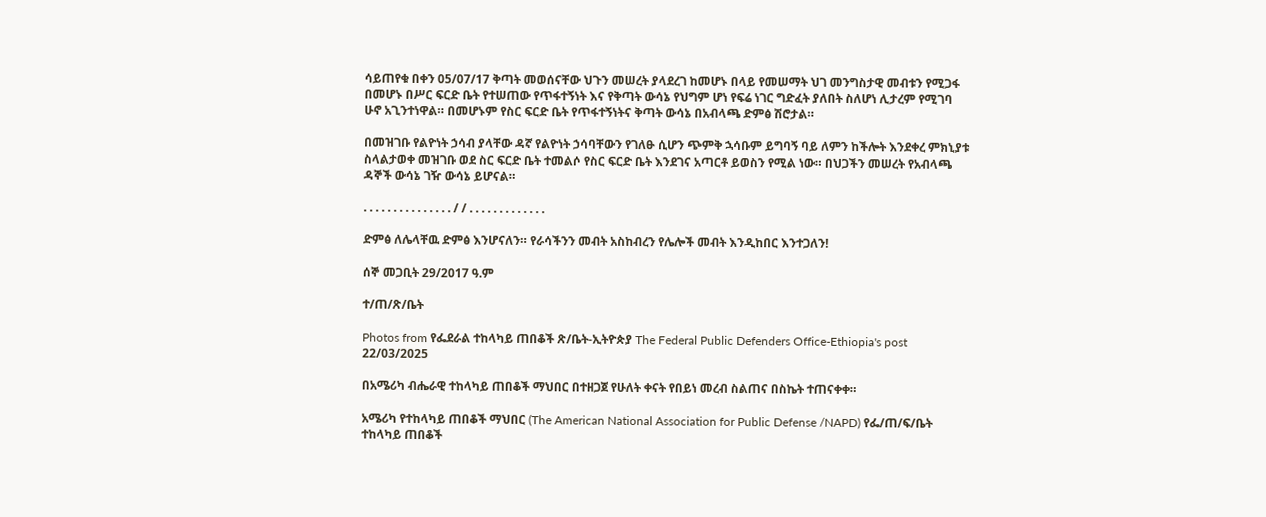ሳይጠየቁ በቀን 05/07/17 ቅጣት መወሰናቸው ህጉን መሠረት ያላደረገ ከመሆኑ በላይ የመሠማት ህገ መንግስታዊ መብቱን የሚጋፋ በመሆኑ በሥር ፍርድ ቤት የተሠጠው የጥፋተኝነት እና የቅጣት ውሳኔ የህግም ሆነ የፍሬ ነገር ግድፈት ያለበት ስለሆነ ሊታረም የሚገባ ሁኖ አጊንተነዋል። በመሆኑም የስር ፍርድ ቤት የጥፋተኝነትና ቅጣት ውሳኔ በአብላጫ ድምፅ ሽሮታል።

በመዝገቡ የልዮነት ኃሳብ ያላቸው ዳኛ የልዮነት ኃሳባቸውን የገለፁ ሲሆን ጭምቅ ኋሳቡም ይግባኝ ባይ ለምን ከችሎት እንደቀረ ምክኒያቱ ስላልታወቀ መዝገቡ ወደ ስር ፍርድ ቤት ተመልሶ የስር ፍርድ ቤት እንደገና አጣርቶ ይወስን የሚል ነው። በህጋችን መሠረት የአብላጫ ዳኞች ውሳኔ ገዥ ውሳኔ ይሆናል።

. . . . . . . . . . . . . . . / / . . . . . . . . . . . . .

ድምፅ ለሌላቸዉ ድምፅ እንሆናለን። የራሳችንን መብት አስከብረን የሌሎች መብት እንዲከበር እንተጋለን!

ሰኞ መጋቢት 29/2017 ዓ.ም

ተ/ጠ/ጽ/ቤት

Photos from የፌደራል ተከላካይ ጠበቆች ጽ/ቤት-ኢትዮጵያ The Federal Public Defenders Office-Ethiopia's post 22/03/2025

በአሜሪካ ብሔራዊ ተከላካይ ጠበቆች ማህበር በተዘጋጀ የሁለት ቀናት የበይነ መረብ ስልጠና በስኬት ተጠናቀቀ።

አሜሪካ የተከላካይ ጠበቆች ማህበር (The American National Association for Public Defense /NAPD) የፌ/ጠ/ፍ/ቤት ተከላካይ ጠበቆች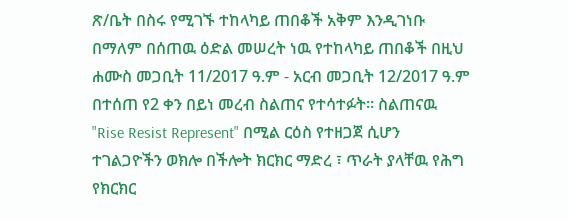ጽ/ቤት በስሩ የሚገኙ ተከላካይ ጠበቆች አቅም እንዲገነቡ በማለም በሰጠዉ ዕድል መሠረት ነዉ የተከላካይ ጠበቆች በዚህ ሐሙስ መጋቢት 11/2017 ዓ.ም - አርብ መጋቢት 12/2017 ዓ.ም በተሰጠ የ2 ቀን በይነ መረብ ስልጠና የተሳተፉት። ስልጠናዉ "Rise Resist Represent" በሚል ርዕስ የተዘጋጀ ሲሆን ተገልጋዮችን ወክሎ በችሎት ክርክር ማድረ ፣ ጥራት ያላቸዉ የሕግ የክርክር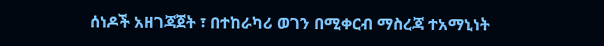ሰነዶች አዘገጃጀት ፣ በተከራካሪ ወገን በሚቀርብ ማስረጃ ተአማኒነት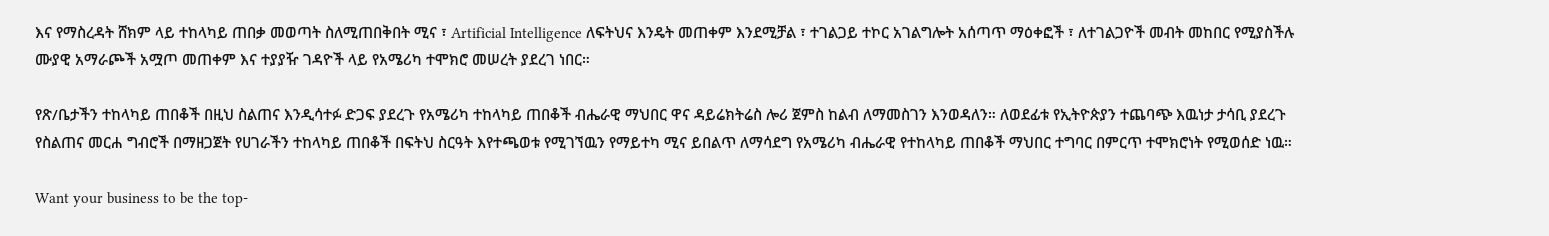እና የማስረዳት ሸክም ላይ ተከላካይ ጠበቃ መወጣት ስለሚጠበቅበት ሚና ፣ Artificial Intelligence ለፍትህና እንዴት መጠቀም እንደሚቻል ፣ ተገልጋይ ተኮር አገልግሎት አሰጣጥ ማዕቀፎች ፣ ለተገልጋዮች መብት መከበር የሚያስችሉ ሙያዊ አማራጮች አሟጦ መጠቀም እና ተያያዥ ገዳዮች ላይ የአሜሪካ ተሞክሮ መሠረት ያደረገ ነበር።

የጽ/ቤታችን ተከላካይ ጠበቆች በዚህ ስልጠና እንዲሳተፉ ድጋፍ ያደረጉ የአሜሪካ ተከላካይ ጠበቆች ብሔራዊ ማህበር ዋና ዳይሬክትሬስ ሎሪ ጀምስ ከልብ ለማመስገን እንወዳለን። ለወደፊቱ የኢትዮጵያን ተጨባጭ እዉነታ ታሳቢ ያደረጉ የስልጠና መርሐ ግብሮች በማዘጋጀት የሀገራችን ተከላካይ ጠበቆች በፍትህ ስርዓት እየተጫወቱ የሚገኘዉን የማይተካ ሚና ይበልጥ ለማሳደግ የአሜሪካ ብሔራዊ የተከላካይ ጠበቆች ማህበር ተግባር በምርጥ ተሞክሮነት የሚወሰድ ነዉ።

Want your business to be the top-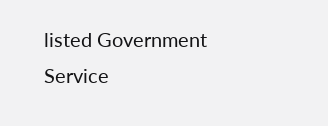listed Government Service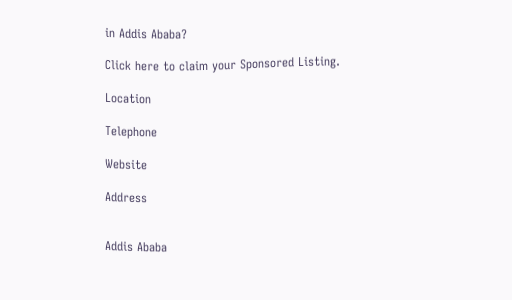in Addis Ababa?

Click here to claim your Sponsored Listing.

Location

Telephone

Website

Address


Addis Ababa